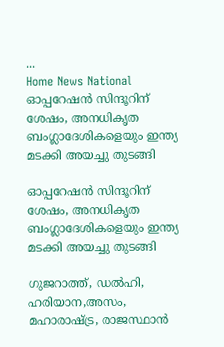...
Home News National ഓപ്പറേഷൻ സിന്ദൂറിന് ശേഷം, അനധികൃത ബംഗ്ലാദേശികളെയും ഇന്ത്യ മടക്കി അയച്ചു തുടങ്ങി

ഓപ്പറേഷൻ സിന്ദൂറിന് ശേഷം, അനധികൃത ബംഗ്ലാദേശികളെയും ഇന്ത്യ മടക്കി അയച്ചു തുടങ്ങി

ഗുജറാത്ത്, ഡൽഹി, ഹരിയാന,അസം, മഹാരാഷ്ട്ര, രാജസ്ഥാൻ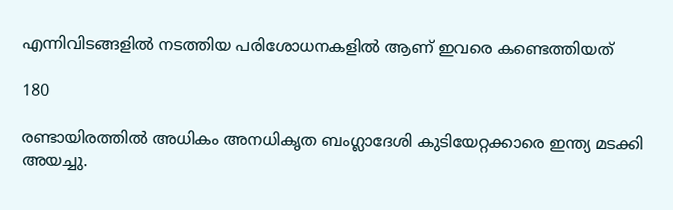എന്നിവിടങ്ങളിൽ നടത്തിയ പരിശോധനകളിൽ ആണ് ഇവരെ കണ്ടെത്തിയത്

180

രണ്ടായിരത്തിൽ അധികം അനധികൃത ബംഗ്ലാദേശി കുടിയേറ്റക്കാരെ ഇന്ത്യ മടക്കി അയച്ചു.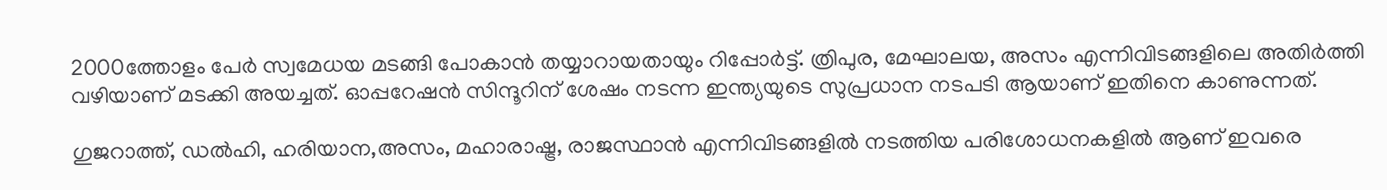2000ത്തോളം പേർ സ്വമേധയ മടങ്ങി പോകാൻ തയ്യാറായതായും റിപ്പോർട്ട്. ത്രിപുര, മേഘാലയ, അസം എന്നിവിടങ്ങളിലെ അതിർത്തി വഴിയാണ് മടക്കി അയച്ചത്. ഓപ്പറേഷൻ സിന്ദൂറിന് ശേഷം നടന്ന ഇന്ത്യയുടെ സുപ്രധാന നടപടി ആയാണ് ഇതിനെ കാണുന്നത്.

ഗുജറാത്ത്, ഡൽഹി, ഹരിയാന,അസം, മഹാരാഷ്ട്ര, രാജസ്ഥാൻ എന്നിവിടങ്ങളിൽ നടത്തിയ പരിശോധനകളിൽ ആണ് ഇവരെ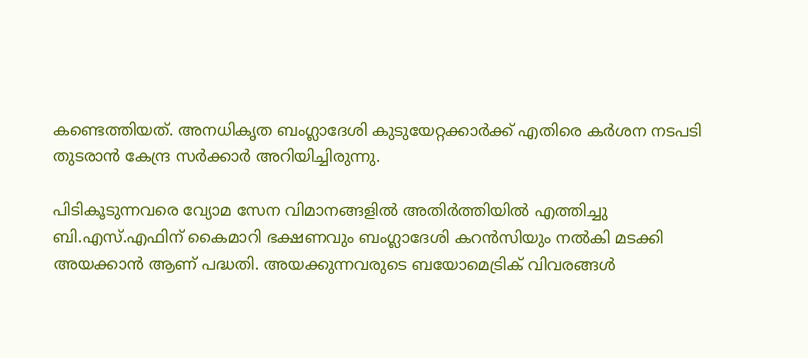കണ്ടെത്തിയത്. അനധികൃത ബംഗ്ലാദേശി കുടുയേറ്റക്കാർക്ക് എതിരെ കർശന നടപടി തുടരാൻ കേന്ദ്ര സർക്കാർ അറിയിച്ചിരുന്നു.

പിടികൂടുന്നവരെ വ്യോമ സേന വിമാനങ്ങളിൽ അതിർത്തിയിൽ എത്തിച്ചു ബി.എസ്‌.എഫിന് കൈമാറി ഭക്ഷണവും ബംഗ്ലാദേശി കറൻസിയും നൽകി മടക്കി അയക്കാൻ ആണ് പദ്ധതി. അയക്കുന്നവരുടെ ബയോമെട്രിക് വിവരങ്ങൾ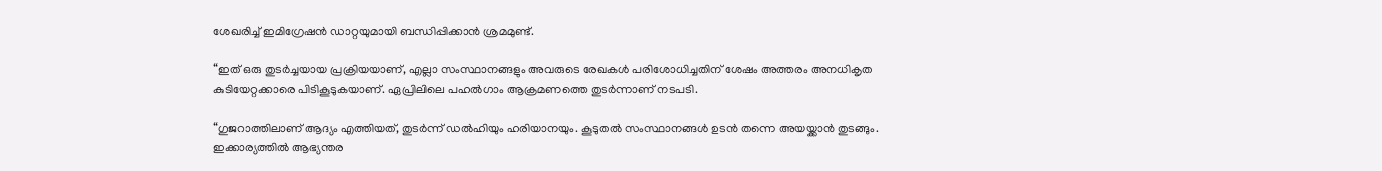ശേഖരിച്ച് ഇമിഗ്രേഷൻ ഡാറ്റയുമായി ബന്ധിപ്പിക്കാൻ ശ്രമമുണ്ട്.

“ഇത് ഒരു തുടർച്ചയായ പ്രക്രിയയാണ്, എല്ലാ സംസ്ഥാനങ്ങളും അവരുടെ രേഖകൾ പരിശോധിച്ചതിന് ശേഷം അത്തരം അനധികൃത കുടിയേറ്റക്കാരെ പിടികൂടുകയാണ്. ഏപ്രിലിലെ പഹൽഗാം ആക്രമണത്തെ തുടർന്നാണ് നടപടി.

“ഗുജറാത്തിലാണ് ആദ്യം എത്തിയത്, തുടർന്ന് ഡൽഹിയും ഹരിയാനയും. കൂടുതൽ സംസ്ഥാനങ്ങൾ ഉടൻ തന്നെ അയയ്ക്കാൻ തുടങ്ങും. ഇക്കാര്യത്തിൽ ആഭ്യന്തര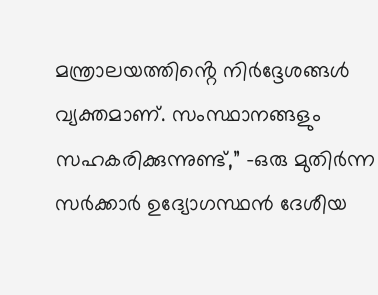മന്ത്രാലയത്തിൻ്റെ നിർദ്ദേശങ്ങൾ വ്യക്തമാണ്. സംസ്ഥാനങ്ങളും സഹകരിക്കുന്നുണ്ട്,” -ഒരു മുതിർന്ന സർക്കാർ ഉദ്യോഗസ്ഥൻ ദേശീയ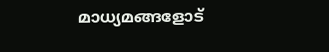മാധ്യമങ്ങളോട്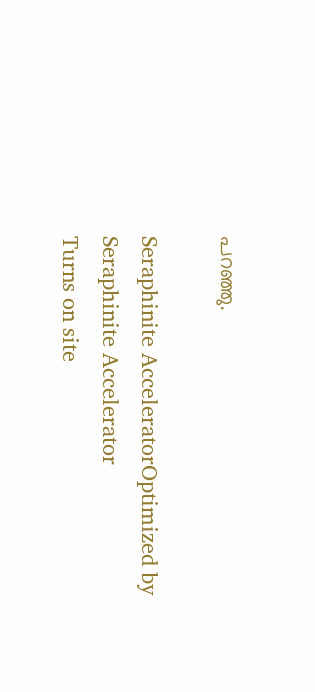പറഞ്ഞു.

Seraphinite AcceleratorOptimized by Seraphinite Accelerator
Turns on site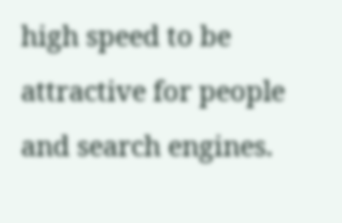high speed to be attractive for people and search engines.